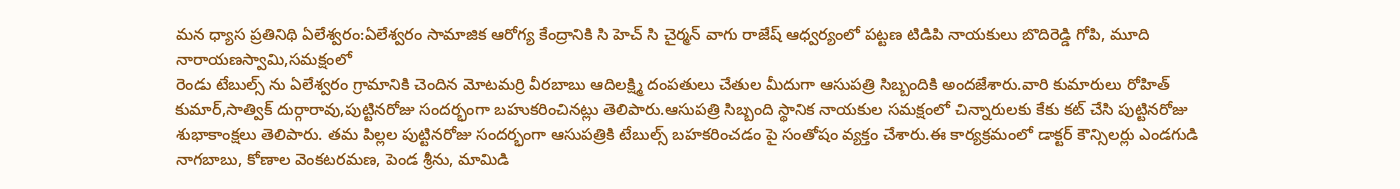మన ధ్యాస ప్రతినిథి ఏలేశ్వరం:ఏలేశ్వరం సామాజిక ఆరోగ్య కేంద్రానికి సి హెచ్ సి చైర్మన్ వాగు రాజేష్ ఆధ్వర్యంలో పట్టణ టిడిపి నాయకులు బొదిరెడ్డి గోపి, మూది నారాయణస్వామి,సమక్షంలో
రెండు టేబుల్స్ ను ఏలేశ్వరం గ్రామానికి చెందిన మోటమర్రి వీరబాబు ఆదిలక్ష్మి దంపతులు చేతుల మీదుగా ఆసుపత్రి సిబ్బందికి అందజేశారు.వారి కుమారులు రోహిత్ కుమార్,సాత్విక్ దుర్గారావు,పుట్టినరోజు సందర్భంగా బహుకరించినట్లు తెలిపారు.ఆసుపత్రి సిబ్బంది స్థానిక నాయకుల సమక్షంలో చిన్నారులకు కేకు కట్ చేసి పుట్టినరోజు శుభాకాంక్షలు తెలిపారు. తమ పిల్లల పుట్టినరోజు సందర్భంగా ఆసుపత్రికి టేబుల్స్ బహకరించడం పై సంతోషం వ్యక్తం చేశారు.ఈ కార్యక్రమంలో డాక్టర్ కౌన్సిలర్లు ఎండగుడి నాగబాబు, కోణాల వెంకటరమణ, పెండ శ్రీను, మామిడి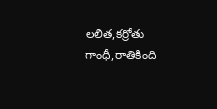లలిత,కర్రోతు గాంధీ,రాతికింది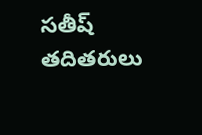సతీష్ తదితరులు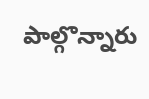పాల్గొన్నారు